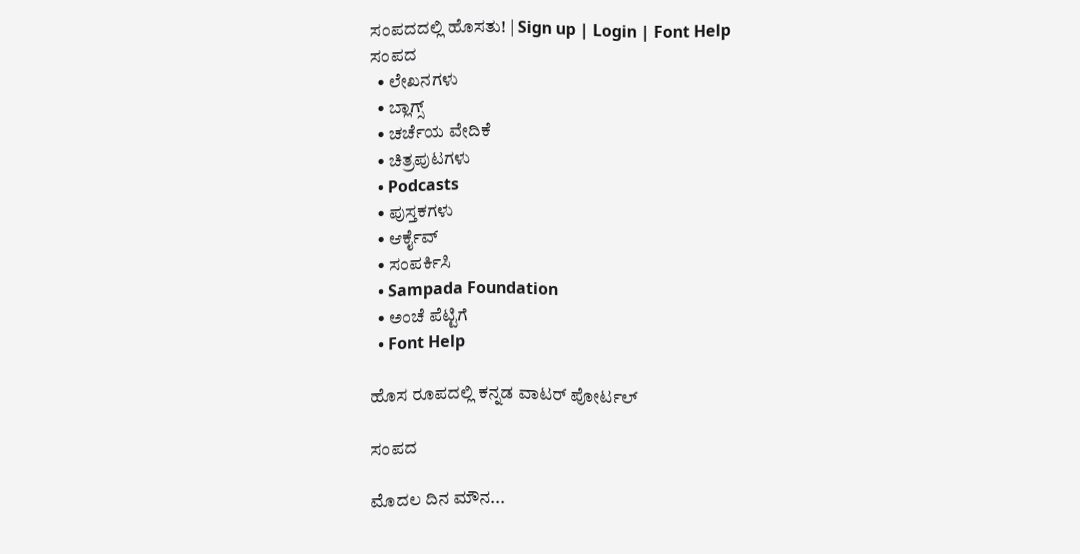ಸಂಪದದಲ್ಲಿ ಹೊಸತು! | Sign up | Login | Font Help
ಸಂಪದ
  • ಲೇಖನಗಳು
  • ಬ್ಲಾಗ್ಸ್
  • ಚರ್ಚೆಯ ವೇದಿಕೆ
  • ಚಿತ್ರಪುಟಗಳು
  • Podcasts
  • ಪುಸ್ತಕಗಳು
  • ಆರ್ಕೈವ್
  • ಸಂಪರ್ಕಿಸಿ
  • Sampada Foundation
  • ಅಂಚೆ ಪೆಟ್ಟಿಗೆ
  • Font Help

ಹೊಸ ರೂಪದಲ್ಲಿ ಕನ್ನಡ ವಾಟರ್ ಪೋರ್ಟಲ್

ಸಂಪದ

ಮೊದಲ ದಿನ ಮೌನ...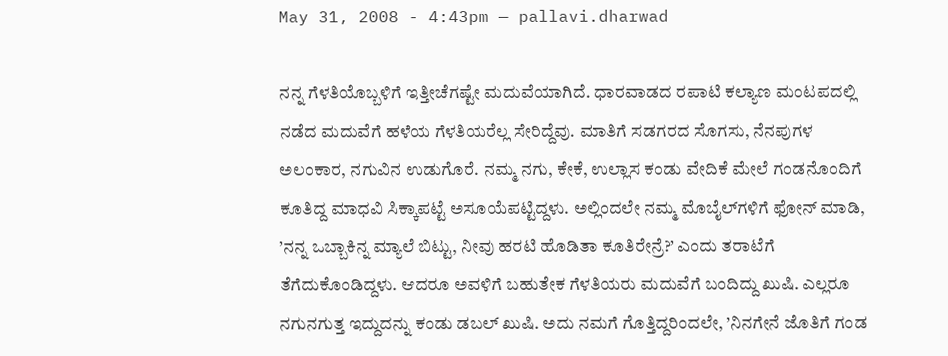May 31, 2008 - 4:43pm — pallavi.dharwad

ನನ್ನ ಗೆಳತಿಯೊಬ್ಬಳಿಗೆ ಇತ್ತೀಚೆಗಷ್ಟೇ ಮದುವೆಯಾಗಿದೆ. ಧಾರವಾಡದ ರಪಾಟಿ ಕಲ್ಯಾಣ ಮಂಟಪದಲ್ಲಿ ನಡೆದ ಮದುವೆಗೆ ಹಳೆಯ ಗೆಳತಿಯರೆಲ್ಲ ಸೇರಿದ್ದೆವು. ಮಾತಿಗೆ ಸಡಗರದ ಸೊಗಸು, ನೆನಪುಗಳ ಅಲಂಕಾರ, ನಗುವಿನ ಉಡುಗೊರೆ. ನಮ್ಮ ನಗು, ಕೇಕೆ, ಉಲ್ಲಾಸ ಕಂಡು ವೇದಿಕೆ ಮೇಲೆ ಗಂಡನೊಂದಿಗೆ ಕೂತಿದ್ದ ಮಾಧವಿ ಸಿಕ್ಕಾಪಟ್ಟೆ ಅಸೂಯೆಪಟ್ಟಿದ್ದಳು. ಅಲ್ಲಿಂದಲೇ ನಮ್ಮ ಮೊಬೈಲ್‌ಗಳಿಗೆ ಫೋನ್‌ ಮಾಡಿ, ’ನನ್ನ ಒಬ್ಬಾಕಿನ್ನ ಮ್ಯಾಲೆ ಬಿಟ್ಟು, ನೀವು ಹರಟಿ ಹೊಡಿತಾ ಕೂತಿರೇನ್ರೆ?’ ಎಂದು ತರಾಟೆಗೆ ತೆಗೆದುಕೊಂಡಿದ್ದಳು. ಆದರೂ ಅವಳಿಗೆ ಬಹುತೇಕ ಗೆಳತಿಯರು ಮದುವೆಗೆ ಬಂದಿದ್ದು ಖುಷಿ. ಎಲ್ಲರೂ ನಗುನಗುತ್ತ ಇದ್ದುದನ್ನು ಕಂಡು ಡಬಲ್‌ ಖುಷಿ. ಅದು ನಮಗೆ ಗೊತ್ತಿದ್ದರಿಂದಲೇ, ’ನಿನಗೇನೆ ಜೊತಿಗೆ ಗಂಡ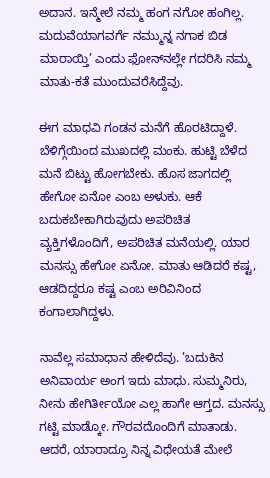ಅದಾನ. ಇನ್ಮೇಲೆ ನಮ್ಮ ಹಂಗ ನಗೋ ಹಂಗಿಲ್ಲ. ಮದುವೆಯಾಗವರ್ಗೆ ನಮ್ಮುನ್ನ ನಗಾಕ ಬಿಡ ಮಾರಾಯ್ತಿ’ ಎಂದು ಫೋನ್‌ನಲ್ಲೇ ಗದರಿಸಿ ನಮ್ಮ ಮಾತು-ಕತೆ ಮುಂದುವರೆಸಿದ್ದೆವು.

ಈಗ ಮಾಧವಿ ಗಂಡನ ಮನೆಗೆ ಹೊರಟಿದ್ದಾಳೆ. ಬೆಳಿಗ್ಗೆಯಿಂದ ಮುಖದಲ್ಲಿ ಮಂಕು. ಹುಟ್ಟಿ ಬೆಳೆದ ಮನೆ ಬಿಟ್ಟು ಹೋಗಬೇಕು. ಹೊಸ ಜಾಗದಲ್ಲಿ ಹೇಗೋ ಏನೋ ಎಂಬ ಅಳುಕು. ಆಕೆ ಬದುಕಬೇಕಾಗಿರುವುದು ಅಪರಿಚಿತ ವ್ಯಕ್ತಿಗಳೊಂದಿಗೆ, ಅಪರಿಚಿತ ಮನೆಯಲ್ಲಿ. ಯಾರ ಮನಸ್ಸು ಹೇಗೋ ಏನೋ. ಮಾತು ಆಡಿದರೆ ಕಷ್ಟ, ಆಡದಿದ್ದರೂ ಕಷ್ಟ ಎಂಬ ಅರಿವಿನಿಂದ ಕಂಗಾಲಾಗಿದ್ದಳು.

ನಾವೆಲ್ಲ ಸಮಾಧಾನ ಹೇಳಿದೆವು. ’ಬದುಕಿನ ಅನಿವಾರ್ಯ ಅಂಗ ಇದು ಮಾಧು. ಸುಮ್ಮನಿರು, ನೀನು ಹೇಗಿರ್ತೀಯೋ ಎಲ್ಲ ಹಾಗೇ ಆಗ್ತದ. ಮನಸ್ಸು ಗಟ್ಟಿ ಮಾಡ್ಕೋ. ಗೌರವದೊಂದಿಗೆ ಮಾತಾಡು. ಆದರೆ, ಯಾರಾದ್ರೂ ನಿನ್ನ ವಿಧೇಯತೆ ಮೇಲೆ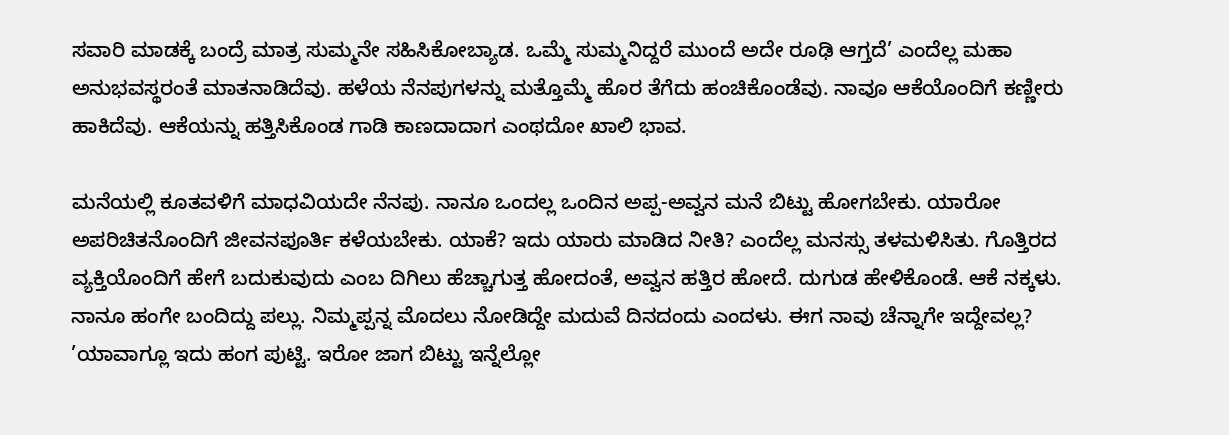ಸವಾರಿ ಮಾಡಕ್ಕೆ ಬಂದ್ರೆ ಮಾತ್ರ ಸುಮ್ಮನೇ ಸಹಿಸಿಕೋಬ್ಯಾಡ. ಒಮ್ಮೆ ಸುಮ್ಮನಿದ್ದರೆ ಮುಂದೆ ಅದೇ ರೂಢಿ ಆಗ್ತದೆ’ ಎಂದೆಲ್ಲ ಮಹಾ ಅನುಭವಸ್ಥರಂತೆ ಮಾತನಾಡಿದೆವು. ಹಳೆಯ ನೆನಪುಗಳನ್ನು ಮತ್ತೊಮ್ಮೆ ಹೊರ ತೆಗೆದು ಹಂಚಿಕೊಂಡೆವು. ನಾವೂ ಆಕೆಯೊಂದಿಗೆ ಕಣ್ಣೀರು ಹಾಕಿದೆವು. ಆಕೆಯನ್ನು ಹತ್ತಿಸಿಕೊಂಡ ಗಾಡಿ ಕಾಣದಾದಾಗ ಎಂಥದೋ ಖಾಲಿ ಭಾವ.

ಮನೆಯಲ್ಲಿ ಕೂತವಳಿಗೆ ಮಾಧವಿಯದೇ ನೆನಪು. ನಾನೂ ಒಂದಲ್ಲ ಒಂದಿನ ಅಪ್ಪ-ಅವ್ವನ ಮನೆ ಬಿಟ್ಟು ಹೋಗಬೇಕು. ಯಾರೋ ಅಪರಿಚಿತನೊಂದಿಗೆ ಜೀವನಪೂರ್ತಿ ಕಳೆಯಬೇಕು. ಯಾಕೆ? ಇದು ಯಾರು ಮಾಡಿದ ನೀತಿ? ಎಂದೆಲ್ಲ ಮನಸ್ಸು ತಳಮಳಿಸಿತು. ಗೊತ್ತಿರದ ವ್ಯಕ್ತಿಯೊಂದಿಗೆ ಹೇಗೆ ಬದುಕುವುದು ಎಂಬ ದಿಗಿಲು ಹೆಚ್ಚಾಗುತ್ತ ಹೋದಂತೆ, ಅವ್ವನ ಹತ್ತಿರ ಹೋದೆ. ದುಗುಡ ಹೇಳಿಕೊಂಡೆ. ಆಕೆ ನಕ್ಕಳು. ನಾನೂ ಹಂಗೇ ಬಂದಿದ್ದು ಪಲ್ಲು. ನಿಮ್ಮಪ್ಪನ್ನ ಮೊದಲು ನೋಡಿದ್ದೇ ಮದುವೆ ದಿನದಂದು ಎಂದಳು. ಈಗ ನಾವು ಚೆನ್ನಾಗೇ ಇದ್ದೇವಲ್ಲ? ’ಯಾವಾಗ್ಲೂ ಇದು ಹಂಗ ಪುಟ್ಟಿ. ಇರೋ ಜಾಗ ಬಿಟ್ಟು ಇನ್ನೆಲ್ಲೋ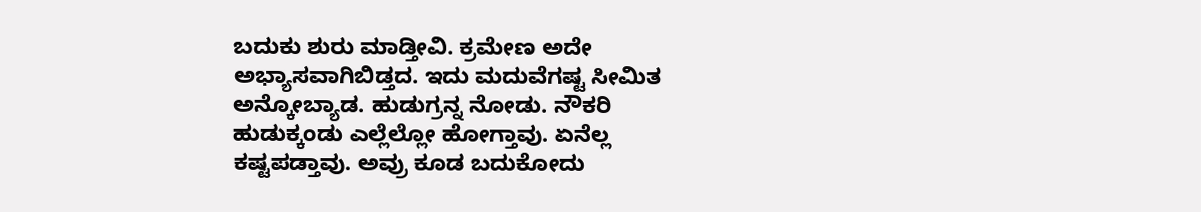ಬದುಕು ಶುರು ಮಾಡ್ತೀವಿ. ಕ್ರಮೇಣ ಅದೇ ಅಭ್ಯಾಸವಾಗಿಬಿಡ್ತದ. ಇದು ಮದುವೆಗಷ್ಟ ಸೀಮಿತ ಅನ್ಕೋಬ್ಯಾಡ. ಹುಡುಗ್ರನ್ನ ನೋಡು. ನೌಕರಿ ಹುಡುಕ್ಕಂಡು ಎಲ್ಲೆಲ್ಲೋ ಹೋಗ್ತಾವು. ಏನೆಲ್ಲ ಕಷ್ಟಪಡ್ತಾವು. ಅವ್ರು ಕೂಡ ಬದುಕೋದು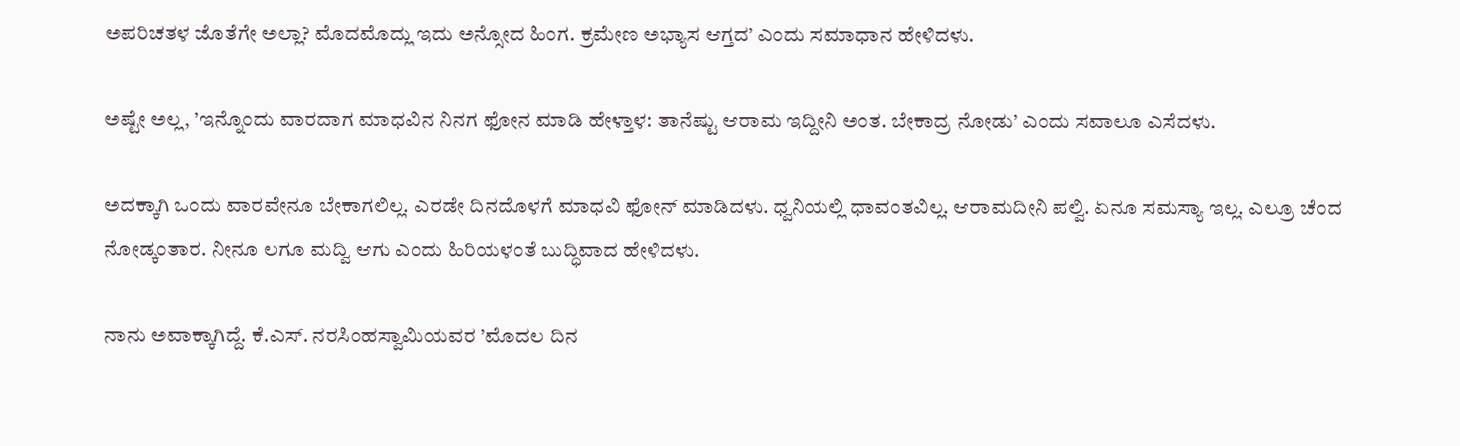ಅಪರಿಚತಳ ಜೊತೆಗೇ ಅಲ್ಲಾ? ಮೊದಮೊದ್ಲು ಇದು ಅನ್ಸೋದ ಹಿಂಗ. ಕ್ರಮೇಣ ಅಭ್ಯಾಸ ಆಗ್ತದ’ ಎಂದು ಸಮಾಧಾನ ಹೇಳಿದಳು.

ಅಷ್ಟೇ ಅಲ್ಲ, ’ಇನ್ನೊಂದು ವಾರದಾಗ ಮಾಧವಿನ ನಿನಗ ಫೋನ ಮಾಡಿ ಹೇಳ್ತಾಳ: ತಾನೆಷ್ಟು ಆರಾಮ ಇದ್ದೀನಿ ಅಂತ. ಬೇಕಾದ್ರ ನೋಡು’ ಎಂದು ಸವಾಲೂ ಎಸೆದಳು.

ಅದಕ್ಕಾಗಿ ಒಂದು ವಾರವೇನೂ ಬೇಕಾಗಲಿಲ್ಲ. ಎರಡೇ ದಿನದೊಳಗೆ ಮಾಧವಿ ಫೋನ್‌ ಮಾಡಿದಳು. ಧ್ವನಿಯಲ್ಲಿ ಧಾವಂತವಿಲ್ಲ. ಆರಾಮದೀನಿ ಪಲ್ವಿ. ಏನೂ ಸಮಸ್ಯಾ ಇಲ್ಲ. ಎಲ್ರೂ ಚೆಂದ ನೋಡ್ಕಂತಾರ. ನೀನೂ ಲಗೂ ಮದ್ವಿ ಆಗು ಎಂದು ಹಿರಿಯಳಂತೆ ಬುದ್ಧಿವಾದ ಹೇಳಿದಳು.

ನಾನು ಅವಾಕ್ಕಾಗಿದ್ದೆ. ಕೆ.ಎಸ್‌. ನರಸಿಂಹಸ್ವಾಮಿಯವರ ’ಮೊದಲ ದಿನ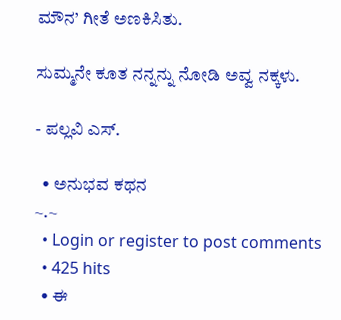ಮೌನ’ ಗೀತೆ ಅಣಕಿಸಿತು.

ಸುಮ್ಮನೇ ಕೂತ ನನ್ನನ್ನು ನೋಡಿ ಅವ್ವ ನಕ್ಕಳು.

- ಪಲ್ಲವಿ ಎಸ್‌.

  • ಅನುಭವ ಕಥನ
~.~
  • Login or register to post comments
  • 425 hits
  • ಈ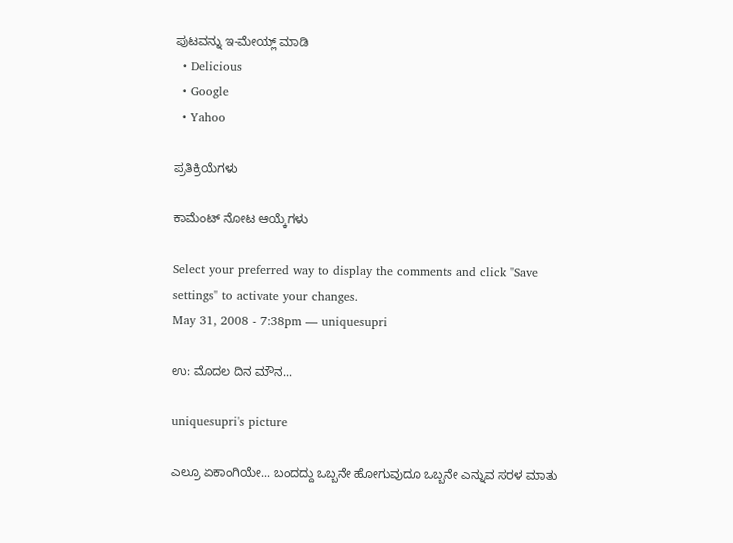ಪುಟವನ್ನು ಇ-ಮೇಯ್ಲ್ ಮಾಡಿ
  • Delicious
  • Google
  • Yahoo

ಪ್ರತಿಕ್ರಿಯೆಗಳು

ಕಾಮೆಂಟ್ ನೋಟ ಆಯ್ಕೆಗಳು

Select your preferred way to display the comments and click "Save settings" to activate your changes.
May 31, 2008 - 7:38pm — uniquesupri

ಉ: ಮೊದಲ ದಿನ ಮೌನ...

uniquesupri's picture

ಎಲ್ರೂ ಏಕಾಂಗಿಯೇ... ಬಂದದ್ದು ಒಬ್ಬನೇ ಹೋಗುವುದೂ ಒಬ್ಬನೇ ಎನ್ನುವ ಸರಳ ಮಾತು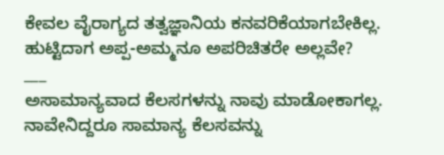ಕೇವಲ ವೈರಾಗ್ಯದ ತತ್ವಜ್ಞಾನಿಯ ಕನವರಿಕೆಯಾಗಬೇಕಿಲ್ಲ. ಹುಟ್ಟಿದಾಗ ಅಪ್ಪ-ಅಮ್ಮನೂ ಅಪರಿಚಿತರೇ ಅಲ್ಲವೇ?
___
ಅಸಾಮಾನ್ಯವಾದ ಕೆಲಸಗಳನ್ನು ನಾವು ಮಾಡೋಕಾಗಲ್ಲ. ನಾವೇನಿದ್ದರೂ ಸಾಮಾನ್ಯ ಕೆಲಸವನ್ನು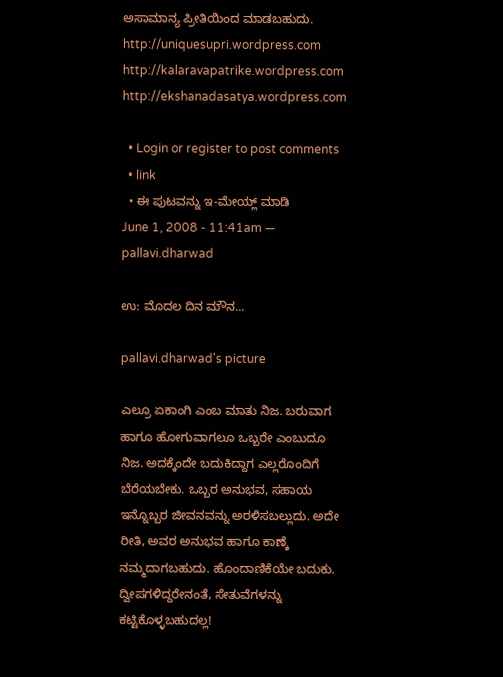ಅಸಾಮಾನ್ಯ ಪ್ರೀತಿಯಿಂದ ಮಾಡಬಹುದು.
http://uniquesupri.wordpress.com
http://kalaravapatrike.wordpress.com
http://ekshanadasatya.wordpress.com

  • Login or register to post comments
  • link
  • ಈ ಪುಟವನ್ನು ಇ-ಮೇಯ್ಲ್ ಮಾಡಿ
June 1, 2008 - 11:41am — pallavi.dharwad

ಉ: ಮೊದಲ ದಿನ ಮೌನ...

pallavi.dharwad's picture

ಎಲ್ರೂ ಏಕಾಂಗಿ ಎಂಬ ಮಾತು ನಿಜ. ಬರುವಾಗ ಹಾಗೂ ಹೋಗುವಾಗಲೂ ಒಬ್ಬರೇ ಎಂಬುದೂ ನಿಜ. ಅದಕ್ಕೆಂದೇ ಬದುಕಿದ್ದಾಗ ಎಲ್ಲರೊಂದಿಗೆ ಬೆರೆಯಬೇಕು. ಒಬ್ಬರ ಅನುಭವ, ಸಹಾಯ ಇನ್ನೊಬ್ಬರ ಜೀವನವನ್ನು ಅರಳಿಸಬಲ್ಲುದು. ಅದೇ ರೀತಿ, ಅವರ ಅನುಭವ ಹಾಗೂ ಕಾಣ್ಕೆ ನಮ್ಮದಾಗಬಹುದು. ಹೊಂದಾಣಿಕೆಯೇ ಬದುಕು. ದ್ವೀಪಗಳಿದ್ದರೇನಂತೆ, ಸೇತುವೆಗಳನ್ನು ಕಟ್ಟಿಕೊಳ್ಳಬಹುದಲ್ಲ!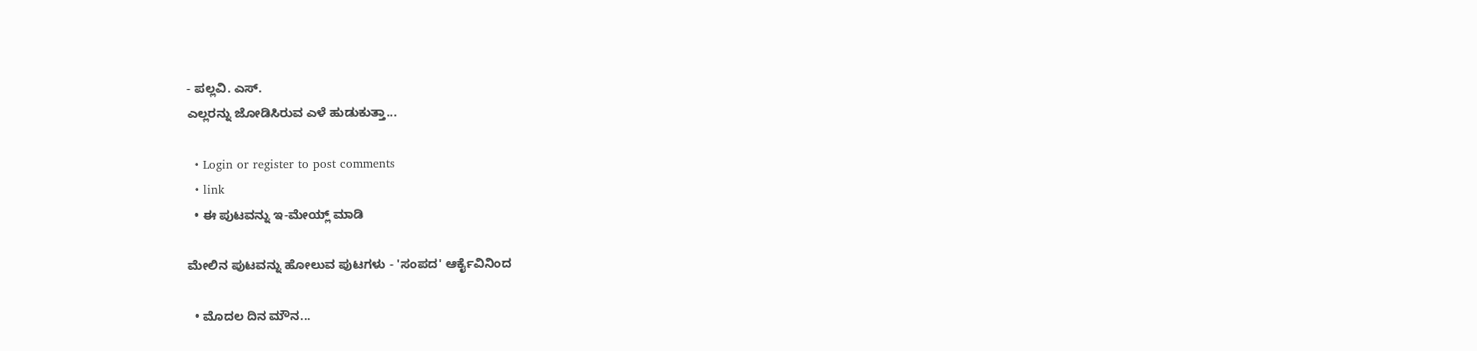- ಪಲ್ಲವಿ. ಎಸ್‌.
ಎಲ್ಲರನ್ನು ಜೋಡಿಸಿರುವ ಎಳೆ ಹುಡುಕುತ್ತಾ...

  • Login or register to post comments
  • link
  • ಈ ಪುಟವನ್ನು ಇ-ಮೇಯ್ಲ್ ಮಾಡಿ

ಮೇಲಿನ ಪುಟವನ್ನು ಹೋಲುವ ಪುಟಗಳು - 'ಸಂಪದ' ಆರ್ಕೈವಿನಿಂದ

  • ಮೊದಲ ದಿನ ಮೌನ...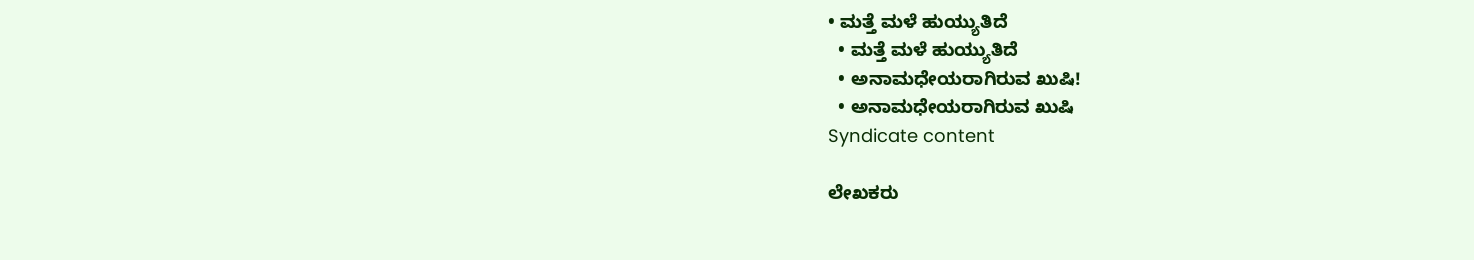• ಮತ್ತೆ ಮಳೆ ಹುಯ್ಯುತಿದೆ
  • ಮತ್ತೆ ಮಳೆ ಹುಯ್ಯುತಿದೆ
  • ಅನಾಮಧೇಯರಾಗಿರುವ ಖುಷಿ!
  • ಅನಾಮಧೇಯರಾಗಿರುವ ಖುಷಿ
Syndicate content

ಲೇಖಕರು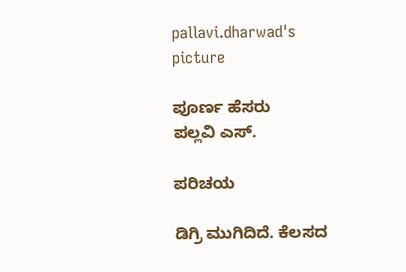pallavi.dharwad's picture

ಪೂರ್ಣ ಹೆಸರು
ಪಲ್ಲವಿ ಎಸ್‌.

ಪರಿಚಯ

ಡಿಗ್ರಿ ಮುಗಿದಿದೆ. ಕೆಲಸದ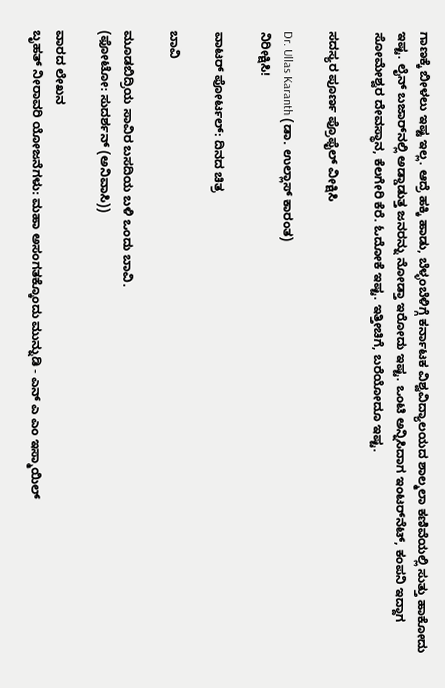ಗಾಣಕ್ಕೆ ಬೀಳಲು ಇಷ್ಟ ಇಲ್ಲ. ಆದ್ರೆ ಹಕ್ಕಿ ಹಾಡು, ಬೆಳ್ಳಂಬೆಳಿಗ್ಗೆ ಕರ್ನಾಟಕ ವಿಶ್ವವಿದ್ಯಾಲಯದ ಶಾಲ್ಮಲಾ ಕಣಿವೆಯಲ್ಲಿ ಸುತ್ತು ಹಾಕೋದು ಇಷ್ಟ. ಲೈನ್‌ ಬಜಾರ್‌ನಲ್ಲಿ ಅಡ್ಡಾಡುತ್ತ ಜನರನ್ನು ನೋಡ್ತಾ ಇರೋದು ಇಷ್ಟ. ಒಂಟಿ ಅನ್ನಿಸಿದಾಗ ಇಂಟರ್‌ನೆಟ್‌, ಕಂಪನಿ ಇದ್ದಾಗ ಸೋಮೇಶ್ವರ ದೇವಸ್ಥಾನ, ಕೆಲಗೇರಿ ಕೆರೆ. ಓದೋಕೆ ಇಷ್ಟ. ಇತ್ತೀಚಿಗೆ, ಬರೆಯೋದೂ ಇಷ್ಟ.

ಸದಸ್ಯರ ಪೂರ್ಣ ಪ್ರೊಫೈಲ್ ವೀಕ್ಷಿಸಿ

Dr. Ullas Karanth (ಡಾ. ಉಲ್ಲಾಸ್ ಕಾರಂತ)
ನಿರೀಕ್ಷಿಸಿ!

ವಾಟರ್ ಪೋರ್ಟಲ್: ದಿನದ ಚಿತ್ರ

ಬಾವಿ

ಮೂಡಬಿದ್ರಿಯ ಸಾವಿರ ಬಸದಿಯ ಬಳಿ ಒಂದು ಬಾವಿ.
(ಫೋಟೋ: ಸುದರ್ಶನ್ (ಅನಿವಾಸಿ))

ವಾರದ ಲೇಖನ
ಬೃಹತ್ ನೀರಾವರಿ ಯೋಜನೆಗಳು: ಮಹಾ ಅಸಂಗತಕ್ಕೊಂದು ಮುನ್ನುಡಿ - ಎನ್ ಎ ಎಂ ಇಸ್ಮಾಯಿಲ್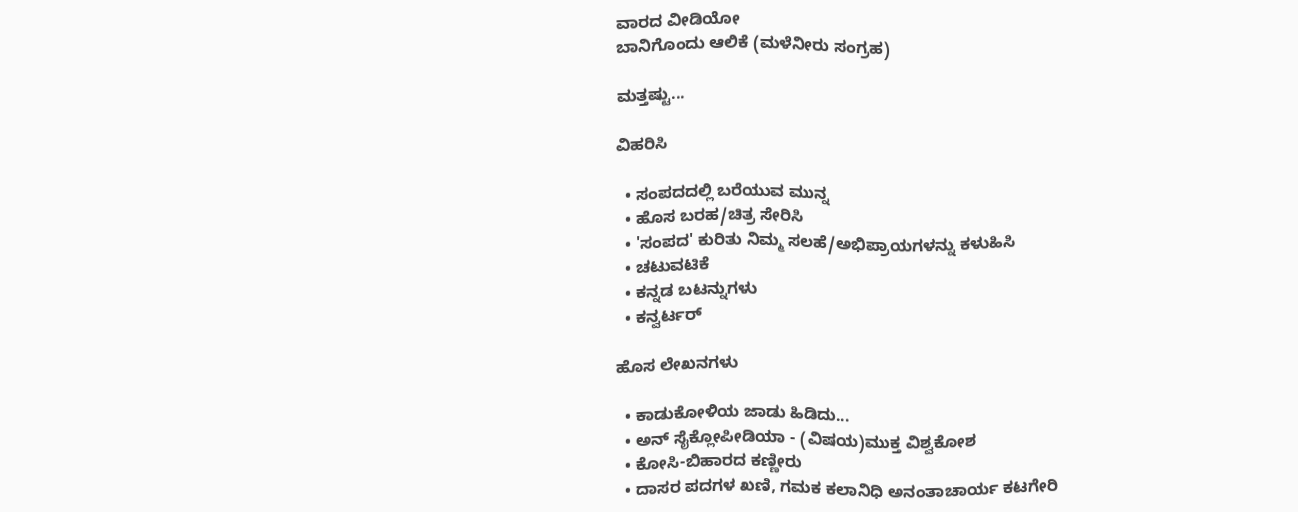ವಾರದ ವೀಡಿಯೋ
ಬಾನಿಗೊಂದು ಆಲಿಕೆ (ಮಳೆನೀರು ಸಂಗ್ರಹ)

ಮತ್ತಷ್ಟು...

ವಿಹರಿಸಿ

  • ಸಂಪದದಲ್ಲಿ ಬರೆಯುವ ಮುನ್ನ
  • ಹೊಸ ಬರಹ/ಚಿತ್ರ ಸೇರಿಸಿ
  • 'ಸಂಪದ' ಕುರಿತು ನಿಮ್ಮ ಸಲಹೆ/ಅಭಿಪ್ರಾಯಗಳನ್ನು ಕಳುಹಿಸಿ
  • ಚಟುವಟಿಕೆ
  • ಕನ್ನಡ ಬಟನ್ನುಗಳು
  • ಕನ್ವರ್ಟರ್

ಹೊಸ ಲೇಖನಗಳು

  • ಕಾಡುಕೋಳಿಯ ಜಾಡು ಹಿಡಿದು...
  • ಅನ್ ಸೈಕ್ಲೋಪೀಡಿಯಾ - (ವಿಷಯ)ಮುಕ್ತ ವಿಶ್ವಕೋಶ
  • ಕೋಸಿ-ಬಿಹಾರದ ಕಣ್ಣೀರು
  • ದಾಸರ ಪದಗಳ ಖಣಿ, ಗಮಕ ಕಲಾನಿಧಿ ಅನಂತಾಚಾರ್ಯ ಕಟಗೇರಿ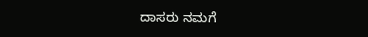ದಾಸರು ನಮಗೆ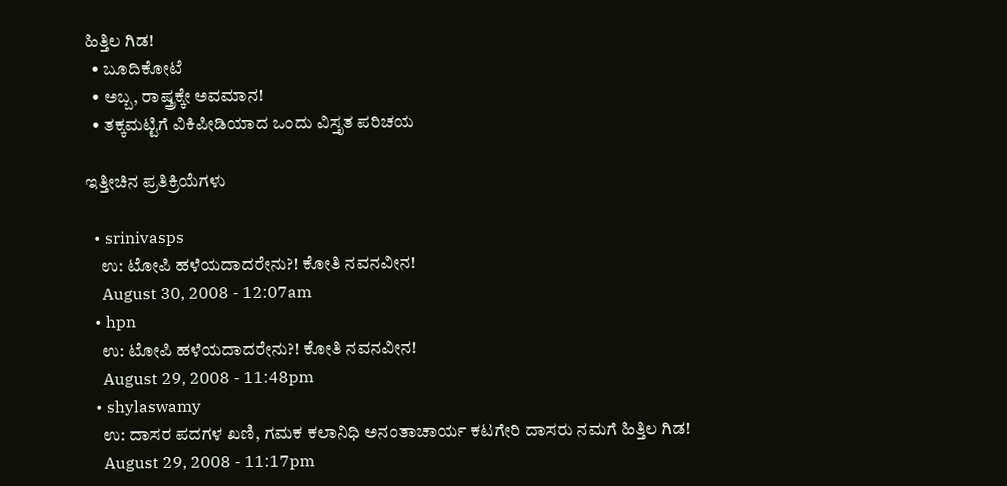ಹಿತ್ತಿಲ ಗಿಡ!
  • ಬೂದಿಕೋಟೆ
  • ಅಬ್ಬ, ರಾಷ್ತ್ರಕ್ಕೇ ಅವಮಾನ!
  • ತಕ್ಕಮಟ್ಟಿಗೆ ವಿಕಿಪೀಡಿಯಾದ ಒಂದು ವಿಸ್ತೃತ ಪರಿಚಯ

ಇತ್ತೀಚಿನ ಪ್ರತಿಕ್ರಿಯೆಗಳು

  • srinivasps
    ಉ: ಟೋಪಿ ಹಳೆಯದಾದರೇನು?! ಕೋತಿ ನವನವೀನ!
    August 30, 2008 - 12:07am
  • hpn
    ಉ: ಟೋಪಿ ಹಳೆಯದಾದರೇನು?! ಕೋತಿ ನವನವೀನ!
    August 29, 2008 - 11:48pm
  • shylaswamy
    ಉ: ದಾಸರ ಪದಗಳ ಖಣಿ, ಗಮಕ ಕಲಾನಿಧಿ ಅನಂತಾಚಾರ್ಯ ಕಟಗೇರಿ ದಾಸರು ನಮಗೆ ಹಿತ್ತಿಲ ಗಿಡ!
    August 29, 2008 - 11:17pm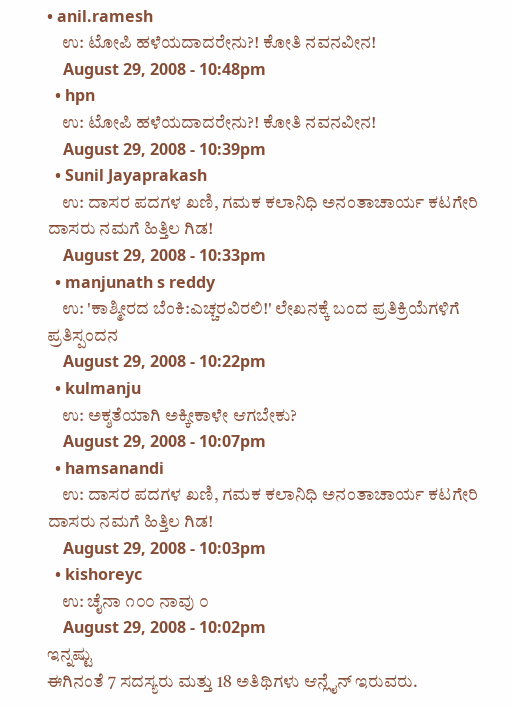• anil.ramesh
    ಉ: ಟೋಪಿ ಹಳೆಯದಾದರೇನು?! ಕೋತಿ ನವನವೀನ!
    August 29, 2008 - 10:48pm
  • hpn
    ಉ: ಟೋಪಿ ಹಳೆಯದಾದರೇನು?! ಕೋತಿ ನವನವೀನ!
    August 29, 2008 - 10:39pm
  • Sunil Jayaprakash
    ಉ: ದಾಸರ ಪದಗಳ ಖಣಿ, ಗಮಕ ಕಲಾನಿಧಿ ಅನಂತಾಚಾರ್ಯ ಕಟಗೇರಿ ದಾಸರು ನಮಗೆ ಹಿತ್ತಿಲ ಗಿಡ!
    August 29, 2008 - 10:33pm
  • manjunath s reddy
    ಉ: 'ಕಾಶ್ಮೀರದ ಬೆಂಕಿ:ಎಚ್ಚರವಿರಲಿ!' ಲೇಖನಕ್ಕೆ ಬಂದ ಪ್ರತಿಕ್ರಿಯೆಗಳಿಗೆ ಪ್ರತಿಸ್ಪಂದನ
    August 29, 2008 - 10:22pm
  • kulmanju
    ಉ: ಅಕ್ಶತೆಯಾಗಿ ಅಕ್ಕೀಕಾಳೇ ಆಗಬೇಕು?
    August 29, 2008 - 10:07pm
  • hamsanandi
    ಉ: ದಾಸರ ಪದಗಳ ಖಣಿ, ಗಮಕ ಕಲಾನಿಧಿ ಅನಂತಾಚಾರ್ಯ ಕಟಗೇರಿ ದಾಸರು ನಮಗೆ ಹಿತ್ತಿಲ ಗಿಡ!
    August 29, 2008 - 10:03pm
  • kishoreyc
    ಉ: ಚೈನಾ ೧೦೦ ನಾವು ೦
    August 29, 2008 - 10:02pm
ಇನ್ನಷ್ಟು
ಈಗಿನಂತೆ 7 ಸದಸ್ಯರು ಮತ್ತು 18 ಅತಿಥಿಗಳು ಆನ್ಲೈನ್ ಇರುವರು.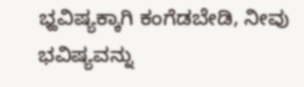ಭ್ಹವಿಷ್ಯಕ್ಕಾಗಿ ಕಂಗೆಡಬೇಡಿ, ನೀವು ಭವಿಷ್ಯವನ್ನು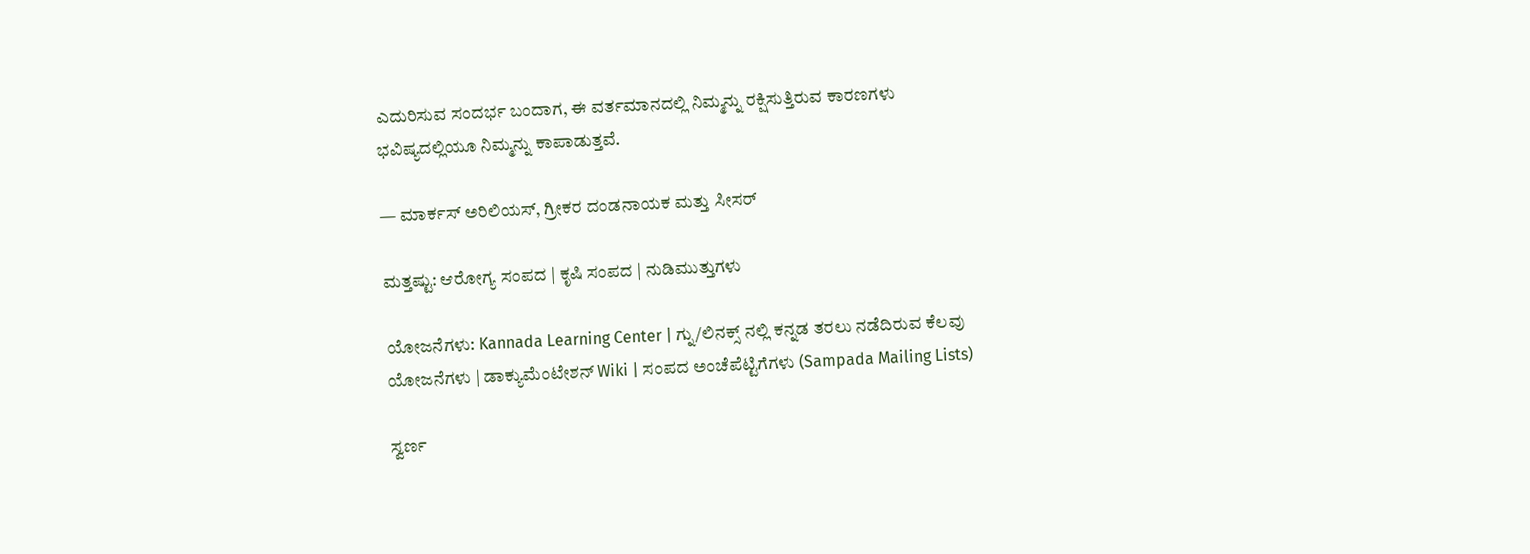ಎದುರಿಸುವ ಸಂದರ್ಭ ಬಂದಾಗ, ಈ ವರ್ತಮಾನದಲ್ಲಿ ನಿಮ್ಮನ್ನು ರಕ್ಷಿಸುತ್ತಿರುವ ಕಾರಣಗಳು ಭವಿಷ್ಯದಲ್ಲಿಯೂ ನಿಮ್ಮನ್ನು ಕಾಪಾಡುತ್ತವೆ.

— ಮಾರ್ಕಸ್ ಅರಿಲಿಯಸ್, ಗ್ರೀಕರ ದಂಡನಾಯಕ ಮತ್ತು ಸೀಸರ್

ಮತ್ತಷ್ಟು: ಆರೋಗ್ಯ ಸಂಪದ | ಕೃಷಿ ಸಂಪದ | ನುಡಿಮುತ್ತುಗಳು

ಯೋಜನೆಗಳು: Kannada Learning Center | ಗ್ನು/ಲಿನಕ್ಸ್ ನಲ್ಲಿ ಕನ್ನಡ ತರಲು ನಡೆದಿರುವ ಕೆಲವು ಯೋಜನೆಗಳು | ಡಾಕ್ಯುಮೆಂಟೇಶನ್ Wiki | ಸಂಪದ ಅಂಚೆಪೆಟ್ಟಿಗೆಗಳು (Sampada Mailing Lists)

ಸ್ವರ್ಣ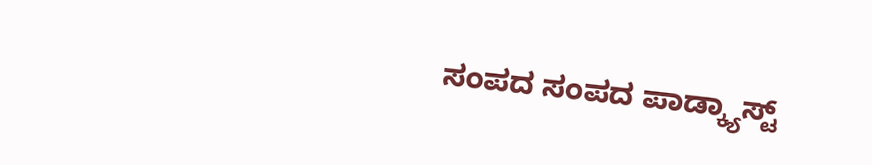ಸಂಪದ ಸಂಪದ ಪಾಡ್ಕ್ಯಾಸ್ಟ್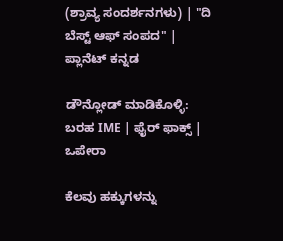(ಶ್ರಾವ್ಯ ಸಂದರ್ಶನಗಳು) | "ದಿ ಬೆಸ್ಟ್ ಆಫ್ ಸಂಪದ" | ಪ್ಲಾನೆಟ್ ಕನ್ನಡ

ಡೌನ್ಲೋಡ್ ಮಾಡಿಕೊಳ್ಳಿ: ಬರಹ IME | ಫೈರ್ ಫಾಕ್ಸ್ | ಒಪೇರಾ

ಕೆಲವು ಹಕ್ಕುಗಳನ್ನು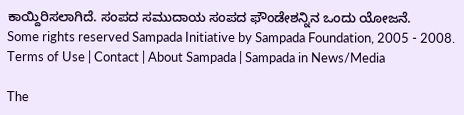ಕಾಯ್ದಿರಿಸಲಾಗಿದೆ. ಸಂಪದ ಸಮುದಾಯ ಸಂಪದ ಫೌಂಡೇಶನ್ನಿನ ಒಂದು ಯೋಜನೆ.
Some rights reserved Sampada Initiative by Sampada Foundation, 2005 - 2008.
Terms of Use | Contact | About Sampada | Sampada in News/Media

The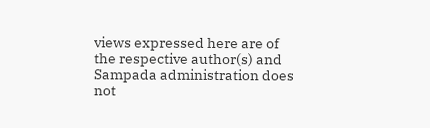views expressed here are of the respective author(s) and Sampada administration does not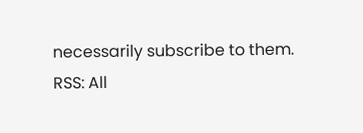necessarily subscribe to them.
RSS: All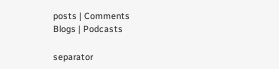posts | Comments
Blogs | Podcasts

separator